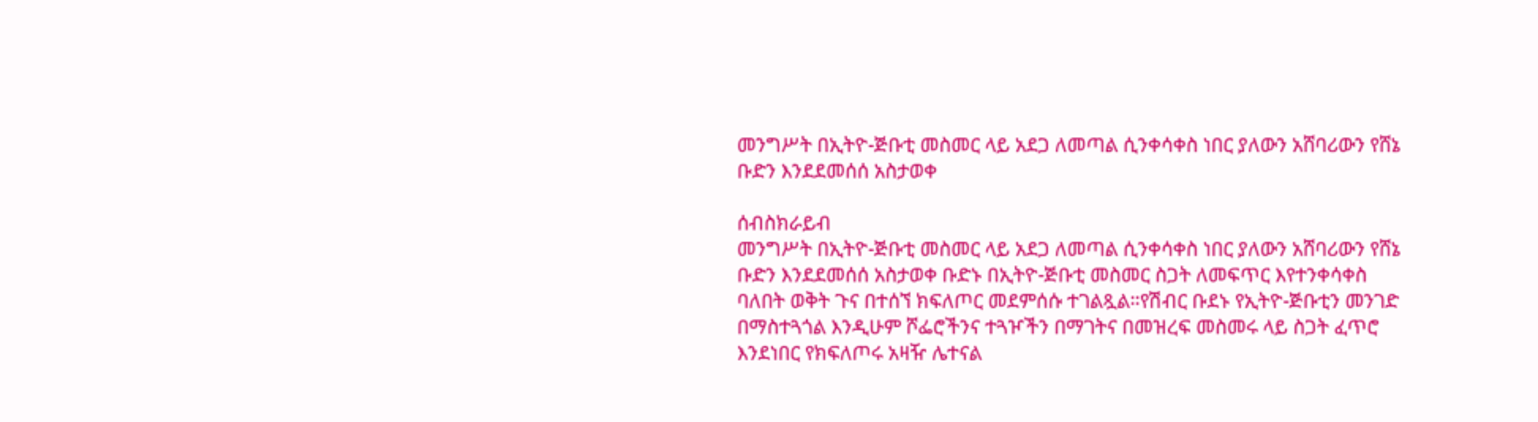መንግሥት በኢትዮ-ጅቡቲ መስመር ላይ አደጋ ለመጣል ሲንቀሳቀስ ነበር ያለውን አሸባሪውን የሸኔ ቡድን እንደደመሰሰ አስታወቀ

ሰብስክራይብ
መንግሥት በኢትዮ-ጅቡቲ መስመር ላይ አደጋ ለመጣል ሲንቀሳቀስ ነበር ያለውን አሸባሪውን የሸኔ ቡድን እንደደመሰሰ አስታወቀ ቡድኑ በኢትዮ-ጅቡቲ መስመር ስጋት ለመፍጥር እየተንቀሳቀስ ባለበት ወቅት ጉና በተሰኘ ክፍለጦር መደምሰሱ ተገልጿል።የሽብር ቡደኑ የኢትዮ-ጅቡቲን መንገድ በማስተጓጎል እንዲሁም ሾፌሮችንና ተጓዦችን በማገትና በመዝረፍ መስመሩ ላይ ስጋት ፈጥሮ እንደነበር የክፍለጦሩ አዛዥ ሌተናል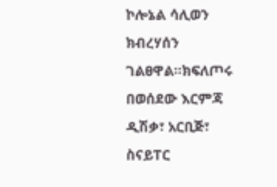ኮሎኔል ሳሊወን ክብረሃሰን ገልፀዋል።ክፍለጦሩ በወሰደው እርምጃ ዲሽቃ፣ አርቢጅ፣ ስናይፐር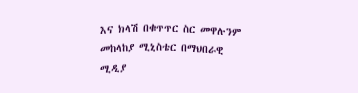እና ክላሽ በቁጥጥር ስር መዋሉንም መከላከያ ሚኒስቴር በማህበራዊ ሚዲያ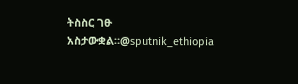ትስስር ገፁ አስታውቋል።@sputnik_ethiopia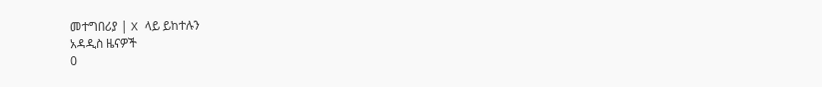መተግበሪያ | X ላይ ይከተሉን
አዳዲስ ዜናዎች
0